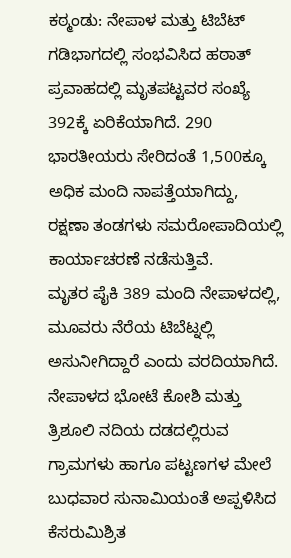ಕಠ್ಮಂಡು: ನೇಪಾಳ ಮತ್ತು ಟಿಬೆಟ್ ಗಡಿಭಾಗದಲ್ಲಿ ಸಂಭವಿಸಿದ ಹಠಾತ್ ಪ್ರವಾಹದಲ್ಲಿ ಮೃತಪಟ್ಟವರ ಸಂಖ್ಯೆ 392ಕ್ಕೆ ಏರಿಕೆಯಾಗಿದೆ. 290 ಭಾರತೀಯರು ಸೇರಿದಂತೆ 1,500ಕ್ಕೂ ಅಧಿಕ ಮಂದಿ ನಾಪತ್ತೆಯಾಗಿದ್ದು, ರಕ್ಷಣಾ ತಂಡಗಳು ಸಮರೋಪಾದಿಯಲ್ಲಿ ಕಾರ್ಯಾಚರಣೆ ನಡೆಸುತ್ತಿವೆ.
ಮೃತರ ಪೈಕಿ 389 ಮಂದಿ ನೇಪಾಳದಲ್ಲಿ, ಮೂವರು ನೆರೆಯ ಟಿಬೆಟ್ನಲ್ಲಿ ಅಸುನೀಗಿದ್ದಾರೆ ಎಂದು ವರದಿಯಾಗಿದೆ.
ನೇಪಾಳದ ಭೋಟೆ ಕೋಶಿ ಮತ್ತು ತ್ರಿಶೂಲಿ ನದಿಯ ದಡದಲ್ಲಿರುವ ಗ್ರಾಮಗಳು ಹಾಗೂ ಪಟ್ಟಣಗಳ ಮೇಲೆ ಬುಧವಾರ ಸುನಾಮಿಯಂತೆ ಅಪ್ಪಳಿಸಿದ ಕೆಸರುಮಿಶ್ರಿತ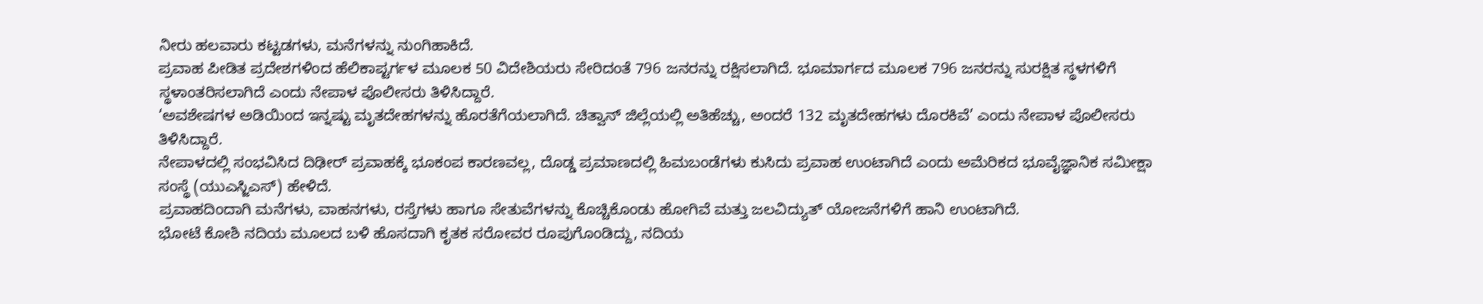ನೀರು ಹಲವಾರು ಕಟ್ಟಡಗಳು, ಮನೆಗಳನ್ನು ನುಂಗಿಹಾಕಿದೆ.
ಪ್ರವಾಹ ಪೀಡಿತ ಪ್ರದೇಶಗಳಿಂದ ಹೆಲಿಕಾಪ್ಟರ್ಗಳ ಮೂಲಕ 50 ವಿದೇಶಿಯರು ಸೇರಿದಂತೆ 796 ಜನರನ್ನು ರಕ್ಷಿಸಲಾಗಿದೆ. ಭೂಮಾರ್ಗದ ಮೂಲಕ 796 ಜನರನ್ನು ಸುರಕ್ಷಿತ ಸ್ಥಳಗಳಿಗೆ ಸ್ಥಳಾಂತರಿಸಲಾಗಿದೆ ಎಂದು ನೇಪಾಳ ಪೊಲೀಸರು ತಿಳಿಸಿದ್ದಾರೆ.
‘ಅವಶೇಷಗಳ ಅಡಿಯಿಂದ ಇನ್ನಷ್ಟು ಮೃತದೇಹಗಳನ್ನು ಹೊರತೆಗೆಯಲಾಗಿದೆ. ಚಿತ್ವಾನ್ ಜಿಲ್ಲೆಯಲ್ಲಿ ಅತಿಹೆಚ್ಚು, ಅಂದರೆ 132 ಮೃತದೇಹಗಳು ದೊರಕಿವೆ’ ಎಂದು ನೇಪಾಳ ಪೊಲೀಸರು ತಿಳಿಸಿದ್ದಾರೆ.
ನೇಪಾಳದಲ್ಲಿ ಸಂಭವಿಸಿದ ದಿಢೀರ್ ಪ್ರವಾಹಕ್ಕೆ ಭೂಕಂಪ ಕಾರಣವಲ್ಲ, ದೊಡ್ಡ ಪ್ರಮಾಣದಲ್ಲಿ ಹಿಮಬಂಡೆಗಳು ಕುಸಿದು ಪ್ರವಾಹ ಉಂಟಾಗಿದೆ ಎಂದು ಅಮೆರಿಕದ ಭೂವೈಜ್ಞಾನಿಕ ಸಮೀಕ್ಷಾ ಸಂಸ್ಥೆ (ಯುಎಸ್ಜಿಎಸ್) ಹೇಳಿದೆ.
ಪ್ರವಾಹದಿಂದಾಗಿ ಮನೆಗಳು, ವಾಹನಗಳು, ರಸ್ತೆಗಳು ಹಾಗೂ ಸೇತುವೆಗಳನ್ನು ಕೊಚ್ಚಿಕೊಂಡು ಹೋಗಿವೆ ಮತ್ತು ಜಲವಿದ್ಯುತ್ ಯೋಜನೆಗಳಿಗೆ ಹಾನಿ ಉಂಟಾಗಿದೆ.
ಭೋಟೆ ಕೋಶಿ ನದಿಯ ಮೂಲದ ಬಳಿ ಹೊಸದಾಗಿ ಕೃತಕ ಸರೋವರ ರೂಪುಗೊಂಡಿದ್ದು, ನದಿಯ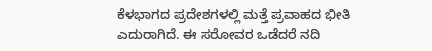ಕೆಳಭಾಗದ ಪ್ರದೇಶಗಳಲ್ಲಿ ಮತ್ತೆ ಪ್ರವಾಹದ ಭೀತಿ ಎದುರಾಗಿದೆ. ಈ ಸರೋವರ ಒಡೆದರೆ ನದಿ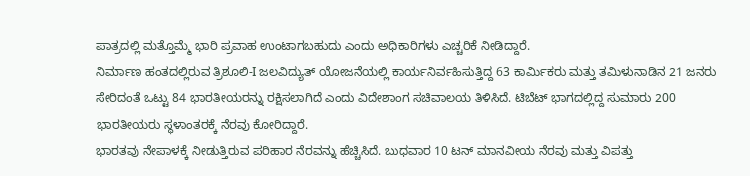ಪಾತ್ರದಲ್ಲಿ ಮತ್ತೊಮ್ಮೆ ಭಾರಿ ಪ್ರವಾಹ ಉಂಟಾಗಬಹುದು ಎಂದು ಅಧಿಕಾರಿಗಳು ಎಚ್ಚರಿಕೆ ನೀಡಿದ್ದಾರೆ.
ನಿರ್ಮಾಣ ಹಂತದಲ್ಲಿರುವ ತ್ರಿಶೂಲಿ-I ಜಲವಿದ್ಯುತ್ ಯೋಜನೆಯಲ್ಲಿ ಕಾರ್ಯನಿರ್ವಹಿಸುತ್ತಿದ್ದ 63 ಕಾರ್ಮಿಕರು ಮತ್ತು ತಮಿಳುನಾಡಿನ 21 ಜನರು ಸೇರಿದಂತೆ ಒಟ್ಟು 84 ಭಾರತೀಯರನ್ನು ರಕ್ಷಿಸಲಾಗಿದೆ ಎಂದು ವಿದೇಶಾಂಗ ಸಚಿವಾಲಯ ತಿಳಿಸಿದೆ. ಟಿಬೆಟ್ ಭಾಗದಲ್ಲಿದ್ದ ಸುಮಾರು 200 ಭಾರತೀಯರು ಸ್ಥಳಾಂತರಕ್ಕೆ ನೆರವು ಕೋರಿದ್ದಾರೆ.
ಭಾರತವು ನೇಪಾಳಕ್ಕೆ ನೀಡುತ್ತಿರುವ ಪರಿಹಾರ ನೆರವನ್ನು ಹೆಚ್ಚಿಸಿದೆ. ಬುಧವಾರ 10 ಟನ್ ಮಾನವೀಯ ನೆರವು ಮತ್ತು ವಿಪತ್ತು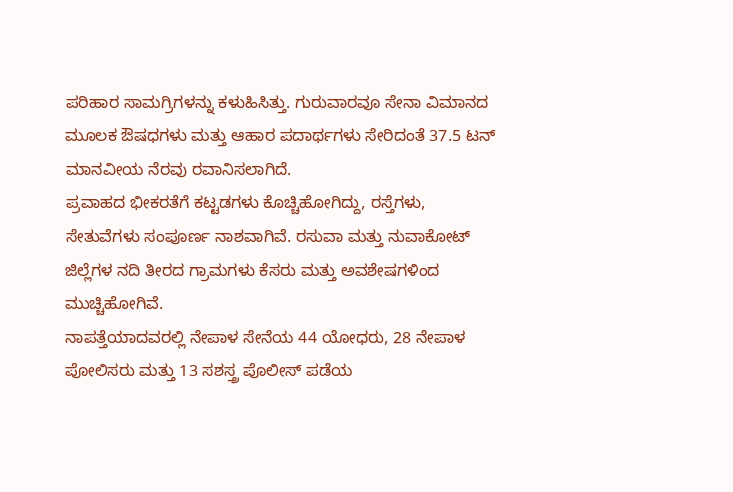ಪರಿಹಾರ ಸಾಮಗ್ರಿಗಳನ್ನು ಕಳುಹಿಸಿತ್ತು. ಗುರುವಾರವೂ ಸೇನಾ ವಿಮಾನದ ಮೂಲಕ ಔಷಧಗಳು ಮತ್ತು ಆಹಾರ ಪದಾರ್ಥಗಳು ಸೇರಿದಂತೆ 37.5 ಟನ್ ಮಾನವೀಯ ನೆರವು ರವಾನಿಸಲಾಗಿದೆ.
ಪ್ರವಾಹದ ಭೀಕರತೆಗೆ ಕಟ್ಟಡಗಳು ಕೊಚ್ಚಿಹೋಗಿದ್ದು, ರಸ್ತೆಗಳು, ಸೇತುವೆಗಳು ಸಂಪೂರ್ಣ ನಾಶವಾಗಿವೆ. ರಸುವಾ ಮತ್ತು ನುವಾಕೋಟ್ ಜಿಲ್ಲೆಗಳ ನದಿ ತೀರದ ಗ್ರಾಮಗಳು ಕೆಸರು ಮತ್ತು ಅವಶೇಷಗಳಿಂದ ಮುಚ್ಚಿಹೋಗಿವೆ.
ನಾಪತ್ತೆಯಾದವರಲ್ಲಿ ನೇಪಾಳ ಸೇನೆಯ 44 ಯೋಧರು, 28 ನೇಪಾಳ ಪೋಲಿಸರು ಮತ್ತು 13 ಸಶಸ್ತ್ರ ಪೊಲೀಸ್ ಪಡೆಯ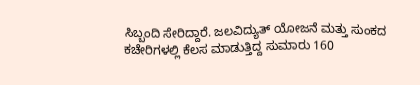ಸಿಬ್ಬಂದಿ ಸೇರಿದ್ದಾರೆ. ಜಲವಿದ್ಯುತ್ ಯೋಜನೆ ಮತ್ತು ಸುಂಕದ ಕಚೇರಿಗಳಲ್ಲಿ ಕೆಲಸ ಮಾಡುತ್ತಿದ್ದ ಸುಮಾರು 160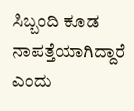ಸಿಬ್ಬಂದಿ ಕೂಡ ನಾಪತ್ತೆಯಾಗಿದ್ದಾರೆ ಎಂದು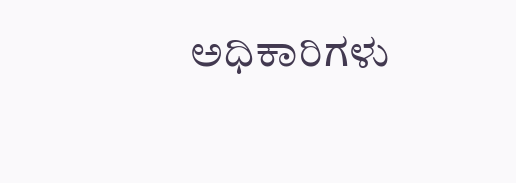ಅಧಿಕಾರಿಗಳು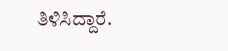ತಿಳಿಸಿದ್ದಾರೆ.